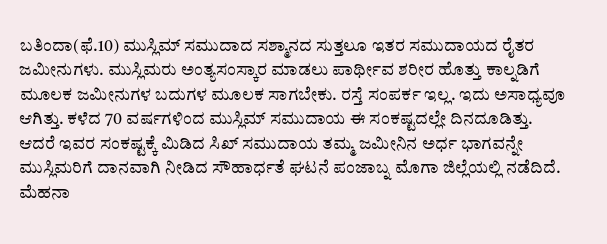ಬತಿಂದಾ(ಫೆ.10) ಮುಸ್ಲಿಮ್ ಸಮುದಾದ ಸಶ್ಮಾನದ ಸುತ್ತಲೂ ಇತರ ಸಮುದಾಯದ ರೈತರ ಜಮೀನುಗಳು. ಮುಸ್ಲಿಮರು ಅಂತ್ಯಸಂಸ್ಕಾರ ಮಾಡಲು ಪಾರ್ಥೀವ ಶರೀರ ಹೊತ್ತು ಕಾಲ್ನಡಿಗೆ ಮೂಲಕ ಜಮೀನುಗಳ ಬದುಗಳ ಮೂಲಕ ಸಾಗಬೇಕು. ರಸ್ತೆ ಸಂಪರ್ಕ ಇಲ್ಲ. ಇದು ಅಸಾಧ್ಯವೂ ಆಗಿತ್ತು. ಕಳೆದ 70 ವರ್ಷಗಳಿಂದ ಮುಸ್ಲಿಮ್ ಸಮುದಾಯ ಈ ಸಂಕಷ್ಟದಲ್ಲೇ ದಿನದೂಡಿತ್ತು. ಆದರೆ ಇವರ ಸಂಕಷ್ಟಕ್ಕೆ ಮಿಡಿದ ಸಿಖ್ ಸಮುದಾಯ ತಮ್ಮ ಜಮೀನಿನ ಅರ್ಧ ಭಾಗವನ್ನೇ ಮುಸ್ಲಿಮರಿಗೆ ದಾನವಾಗಿ ನೀಡಿದ ಸೌಹಾರ್ಧತೆ ಘಟನೆ ಪಂಜಾಬ್ನ ಮೊಗಾ ಜಿಲ್ಲೆಯಲ್ಲಿ ನಡೆದಿದೆ.
ಮೆಹನಾ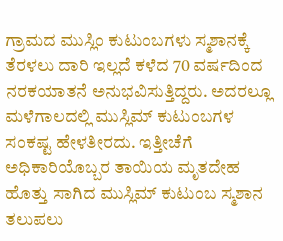ಗ್ರಾಮದ ಮುಸ್ಲಿಂ ಕುಟುಂಬಗಳು ಸ್ಮಶಾನಕ್ಕೆ ತೆರಳಲು ದಾರಿ ಇಲ್ಲದೆ ಕಳೆದ 70 ವರ್ಷದಿಂದ ನರಕಯಾತನೆ ಅನುಭವಿಸುತ್ತಿದ್ದರು. ಅದರಲ್ಲೂ ಮಳೆಗಾಲದಲ್ಲಿ ಮುಸ್ಲಿಮ್ ಕುಟುಂಬಗಳ ಸಂಕಷ್ಟ ಹೇಳತೀರದು. ಇತ್ತೀಚೆಗೆ ಅಧಿಕಾರಿಯೊಬ್ಬರ ತಾಯಿಯ ಮೃತದೇಹ ಹೊತ್ತು ಸಾಗಿದ ಮುಸ್ಲಿಮ್ ಕುಟುಂಬ ಸ್ಮಶಾನ ತಲುಪಲು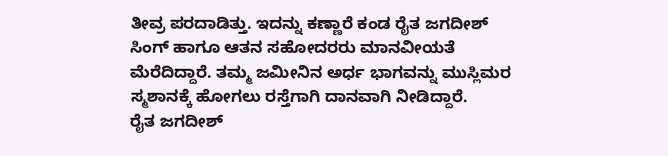ತೀವ್ರ ಪರದಾಡಿತ್ತು. ಇದನ್ನು ಕಣ್ಣಾರೆ ಕಂಡ ರೈತ ಜಗದೀಶ್ ಸಿಂಗ್ ಹಾಗೂ ಆತನ ಸಹೋದರರು ಮಾನವೀಯತೆ ಮೆರೆದಿದ್ದಾರೆ. ತಮ್ಮ ಜಮೀನಿನ ಅರ್ಧ ಭಾಗವನ್ನು ಮುಸ್ಲಿಮರ ಸ್ಮಶಾನಕ್ಕೆ ಹೋಗಲು ರಸ್ತೆಗಾಗಿ ದಾನವಾಗಿ ನೀಡಿದ್ದಾರೆ.
ರೈತ ಜಗದೀಶ್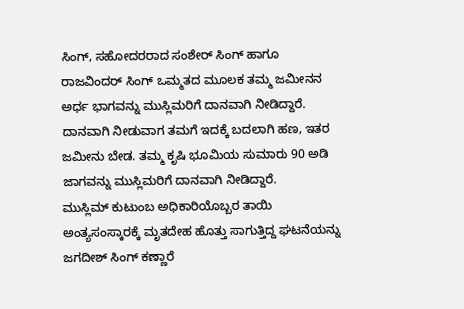ಸಿಂಗ್, ಸಹೋದರರಾದ ಸಂಶೇರ್ ಸಿಂಗ್ ಹಾಗೂ ರಾಜವಿಂದರ್ ಸಿಂಗ್ ಒಮ್ಮತದ ಮೂಲಕ ತಮ್ಮ ಜಮೀನನ ಅರ್ಧ ಭಾಗವನ್ನು ಮುಸ್ಲಿಮರಿಗೆ ದಾನವಾಗಿ ನೀಡಿದ್ದಾರೆ. ದಾನವಾಗಿ ನೀಡುವಾಗ ತಮಗೆ ಇದಕ್ಕೆ ಬದಲಾಗಿ ಹಣ, ಇತರ ಜಮೀನು ಬೇಡ. ತಮ್ಮ ಕೃಷಿ ಭೂಮಿಯ ಸುಮಾರು 90 ಅಡಿ ಜಾಗವನ್ನು ಮುಸ್ಲಿಮರಿಗೆ ದಾನವಾಗಿ ನೀಡಿದ್ದಾರೆ.
ಮುಸ್ಲಿಮ್ ಕುಟುಂಬ ಅಧಿಕಾರಿಯೊಬ್ಬರ ತಾಯಿ ಅಂತ್ಯಸಂಸ್ಕಾರಕ್ಕೆ ಮೃತದೇಹ ಹೊತ್ತು ಸಾಗುತ್ತಿದ್ದ ಘಟನೆಯನ್ನು ಜಗದೀಶ್ ಸಿಂಗ್ ಕಣ್ಣಾರೆ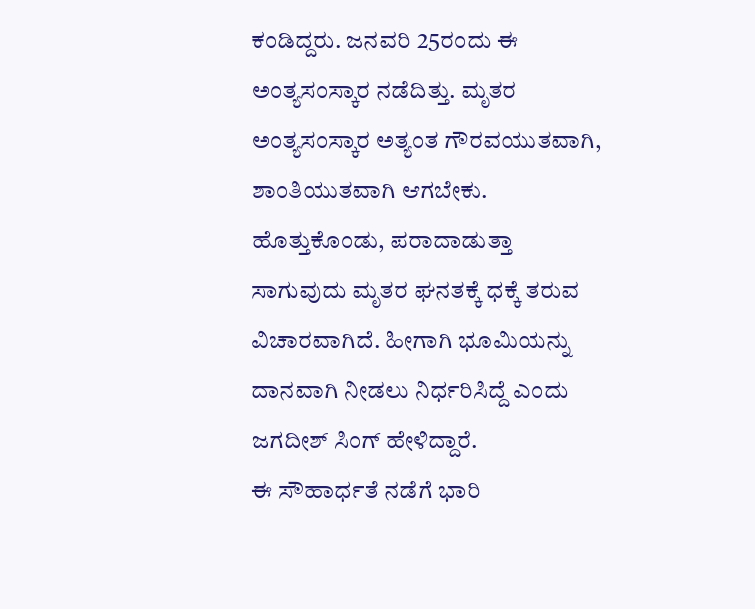ಕಂಡಿದ್ದರು. ಜನವರಿ 25ರಂದು ಈ ಅಂತ್ಯಸಂಸ್ಕಾರ ನಡೆದಿತ್ತು. ಮೃತರ ಅಂತ್ಯಸಂಸ್ಕಾರ ಅತ್ಯಂತ ಗೌರವಯುತವಾಗಿ, ಶಾಂತಿಯುತವಾಗಿ ಆಗಬೇಕು. ಹೊತ್ತುಕೊಂಡು, ಪರಾದಾಡುತ್ತಾ ಸಾಗುವುದು ಮೃತರ ಘನತಕ್ಕೆ ಧಕ್ಕೆ ತರುವ ವಿಚಾರವಾಗಿದೆ. ಹೀಗಾಗಿ ಭೂಮಿಯನ್ನು ದಾನವಾಗಿ ನೀಡಲು ನಿರ್ಧರಿಸಿದ್ದೆ ಎಂದು ಜಗದೀಶ್ ಸಿಂಗ್ ಹೇಳಿದ್ದಾರೆ.
ಈ ಸೌಹಾರ್ಧತೆ ನಡೆಗೆ ಭಾರಿ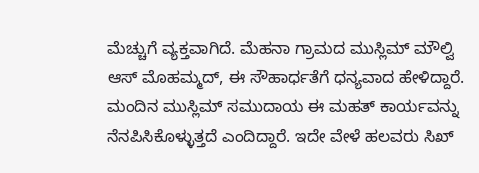ಮೆಚ್ಚುಗೆ ವ್ಯಕ್ತವಾಗಿದೆ. ಮೆಹನಾ ಗ್ರಾಮದ ಮುಸ್ಲಿಮ್ ಮೌಲ್ವಿ ಆಸ್ ಮೊಹಮ್ಮದ್, ಈ ಸೌಹಾರ್ಧತೆಗೆ ಧನ್ಯವಾದ ಹೇಳಿದ್ದಾರೆ. ಮಂದಿನ ಮುಸ್ಲಿಮ್ ಸಮುದಾಯ ಈ ಮಹತ್ ಕಾರ್ಯವನ್ನು ನೆನಪಿಸಿಕೊಳ್ಳುತ್ತದೆ ಎಂದಿದ್ದಾರೆ. ಇದೇ ವೇಳೆ ಹಲವರು ಸಿಖ್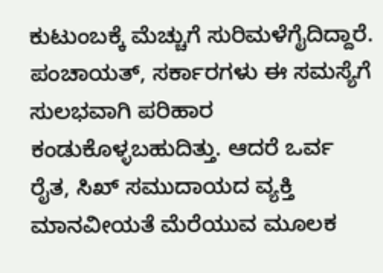ಕುಟುಂಬಕ್ಕೆ ಮೆಚ್ಚುಗೆ ಸುರಿಮಳೆಗೈದಿದ್ದಾರೆ. ಪಂಚಾಯತ್, ಸರ್ಕಾರಗಳು ಈ ಸಮಸ್ಯೆಗೆ ಸುಲಭವಾಗಿ ಪರಿಹಾರ ಕಂಡುಕೊಳ್ಳಬಹುದಿತ್ತು. ಆದರೆ ಒರ್ವ ರೈತ, ಸಿಖ್ ಸಮುದಾಯದ ವ್ಯಕ್ತಿ ಮಾನವೀಯತೆ ಮೆರೆಯುವ ಮೂಲಕ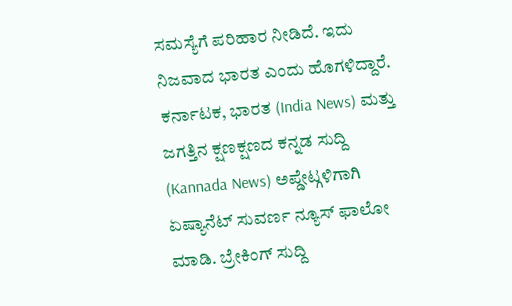ಸಮಸ್ಯೆಗೆ ಪರಿಹಾರ ನೀಡಿದೆ. ಇದು ನಿಜವಾದ ಭಾರತ ಎಂದು ಹೊಗಳಿದ್ದಾರೆ.
ಕರ್ನಾಟಕ, ಭಾರತ (India News) ಮತ್ತು ಜಗತ್ತಿನ ಕ್ಷಣಕ್ಷಣದ ಕನ್ನಡ ಸುದ್ದಿ (Kannada News) ಅಪ್ಡೇಟ್ಗಳಿಗಾಗಿ ಏಷ್ಯಾನೆಟ್ ಸುವರ್ಣ ನ್ಯೂಸ್ ಫಾಲೋ ಮಾಡಿ. ಬ್ರೇಕಿಂಗ್ ಸುದ್ದಿ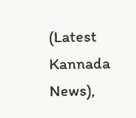(Latest Kannada News),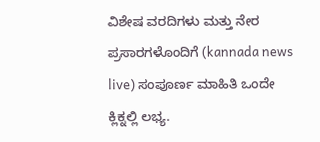ವಿಶೇಷ ವರದಿಗಳು ಮತ್ತು ನೇರ ಪ್ರಸಾರಗಳೊಂದಿಗೆ (kannada news live) ಸಂಪೂರ್ಣ ಮಾಹಿತಿ ಒಂದೇ ಕ್ಲಿಕ್ನಲ್ಲಿ ಲಭ್ಯ.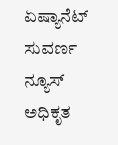ಏಷ್ಯಾನೆಟ್ ಸುವರ್ಣ ನ್ಯೂಸ್ ಅಧಿಕೃತ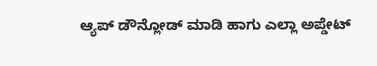ಆ್ಯಪ್ ಡೌನ್ಲೋಡ್ ಮಾಡಿ ಹಾಗು ಎಲ್ಲಾ ಅಪ್ಡೇಟ್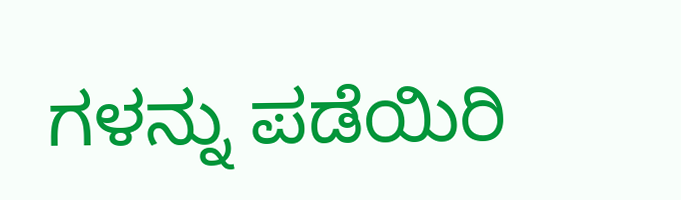ಗಳನ್ನು ಪಡೆಯಿರಿ